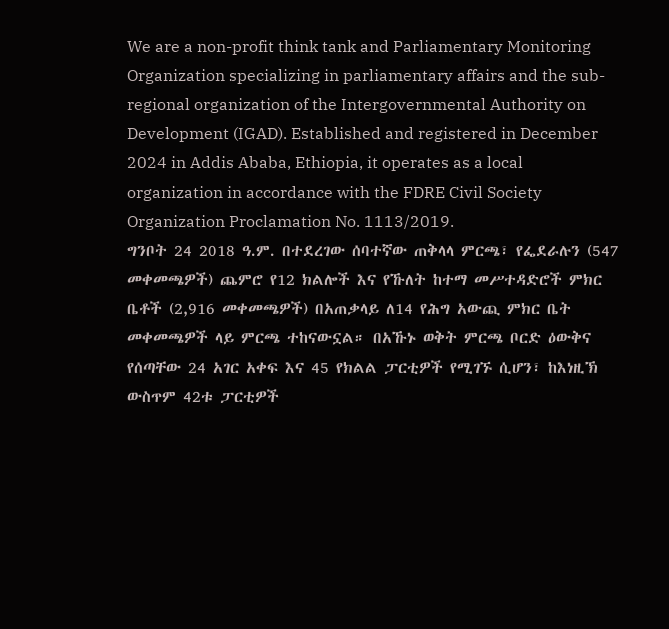We are a non-profit think tank and Parliamentary Monitoring Organization specializing in parliamentary affairs and the sub-regional organization of the Intergovernmental Authority on Development (IGAD). Established and registered in December 2024 in Addis Ababa, Ethiopia, it operates as a local organization in accordance with the FDRE Civil Society Organization Proclamation No. 1113/2019.
ግንቦት 24 2018 ዓ.ም. በተደረገው ሰባተኛው ጠቅላላ ምርጫ፣ የፌደራሉን (547 መቀመጫዎች) ጨምሮ የ12 ክልሎች እና የኹለት ከተማ መሥተዳድሮች ምክር ቤቶች (2,916 መቀመጫዎች) በአጠቃላይ ለ14 የሕግ አውጪ ምክር ቤት መቀመጫዎች ላይ ምርጫ ተከናውኗል። በአኹኑ ወቅት ምርጫ ቦርድ ዕውቅና የሰጣቸው 24 አገር አቀፍ እና 45 የክልል ፓርቲዎች የሚገኙ ሲሆን፣ ከእነዚኽ ውስጥም 42ቱ ፓርቲዎች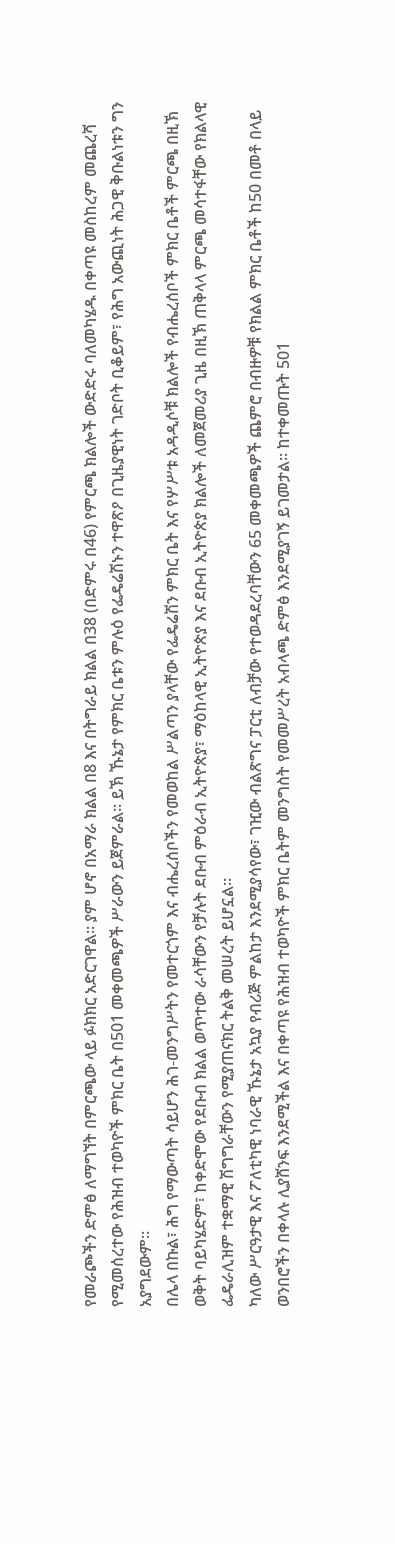የመራጮችን ድምፅ ለማግኘት በምርጫው ላይ ፉክክር አድርገዋል። ያም ሆኖ በአማራ ክልል በ8 እና በትግራይ ክልል በ38 (በድምሩ በ46) የምርጫ ክልሎች ውድድሩ ባለመካሄዱ በቀጣዩ መስከረም መጨረሻ የሚመሰረተው የሕዝብ ተወካዮች ምክር ቤት በ501 መቀመጫዎች ሥራውን ይጀምራል። ይኽ ኹኔታ የምክር ቤቱን ምሉዕ የፌዴሬሽኑን ተዋጽዖ በጊዜያዊነት ገድቦት ቢቆይም፣ የሕግ አውጪነት ሕጋዊ ቅቡልነቱን ግን አያግደውም።
በሌላ በኩል፣ ሕግ የማውጣት ሳይሆን ሕገ-መንግሥትን የመተርጎም እና ብሔረሰቦችን የመወከል ሥልጣን ያላቸው የፌዴሬሽን ምክር ቤት እና የሦሥቱ አዳዲሶቹ ክልሎች የብሔረሰቦች ምክር ቤቶች ምርጫ በዚኽ ወቅት ባይካሄድም፣ ከቀድሞው የደቡብ ክልል ወጥተው ራሳቸውን የቻሉት ደቡብ ምዕራብ ኢትዮጵያ፣ ማዕከላዊ ኢትዮጵያ እና ደቡብ ኢትዮጵያ ክልሎች ለመጀመሪያ ጊዜ በዚኽ ጠቅላላ ምርጫ መሳተፋቸው የክልላዊ ፌዴራሊዝም ተቋማዊ ሽግግራቸውን የሚያጠናክር ትልቅ መሠረት ይሆኗል።
ካለው ሥርዓታዊ እና ፖለቲካዊ ነባራዊ ኹኔታ አኳያ የብሪጅ ምልከታ እንደሚያሳየው፣ ገዢው ብልጽግና ፓርቲ ለብቻው የተወዳደረባቸውን 65 መቀመጫዎች ጨምሮ በብዙዎቹ የክልል ምክር ቤቶች ከ50 በመቶ በላይ ወንበሮችን በቀላሉ ሊያሸንፍ እንደሚችል እና በቀጣዩ የሕዝብ ተወካዮች ምክር ቤትም መንግስት የመመሥረት አብላጫ ድምፅ እንደሚያገኝ ይገመታል። ከተቀመጡት 501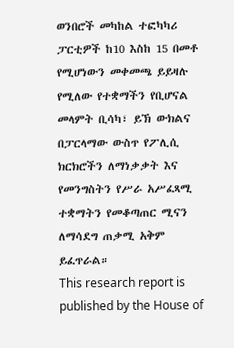ወንበሮች መካከል ተፎካካሪ ፓርቲዎች ከ10 እስከ 15 በመቶ የሚሆነውን መቀመጫ ይይዛሉ የሚለው የተቋማችን የቢሆናል መላምት ቢሳካ፣ ይኽ ውክልና በፓርላማው ውስጥ የፖሊሲ ክርክሮችን ለማነቃቃት እና የመንግስትን የሥራ አሥፈጻሚ ተቋማትን የመቆጣጠር ሚናን ለማሳደግ ጠቃሚ አቅም ይፈጥራል።
This research report is published by the House of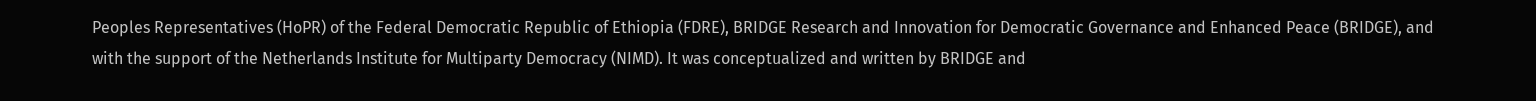Peoples Representatives (HoPR) of the Federal Democratic Republic of Ethiopia (FDRE), BRIDGE Research and Innovation for Democratic Governance and Enhanced Peace (BRIDGE), and with the support of the Netherlands Institute for Multiparty Democracy (NIMD). It was conceptualized and written by BRIDGE and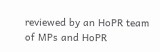reviewed by an HoPR team of MPs and HoPR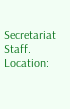Secretariat Staff.
Location: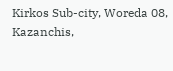Kirkos Sub-city, Woreda 08, Kazanchis,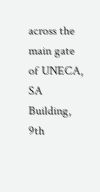across the main gate of UNECA, SA Building, 9th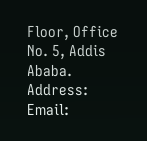Floor, Office No. 5, Addis Ababa.
Address: Email: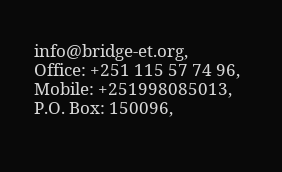info@bridge-et.org,
Office: +251 115 57 74 96,
Mobile: +251998085013,
P.O. Box: 150096,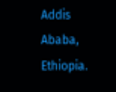Addis Ababa, Ethiopia.